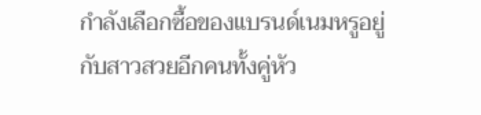กำลังเลือกซื้อของแบรนด์เนมหรูอยู่กับสาวสวยอีกคนทั้งคู่หัว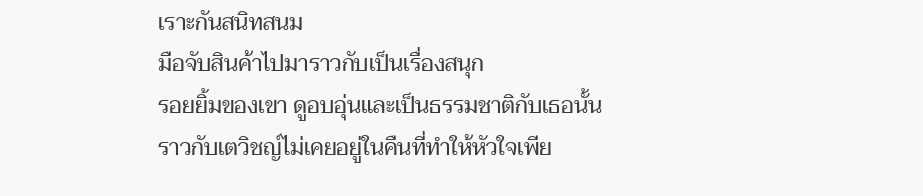เราะกันสนิทสนม
มือจับสินค้าไปมาราวกับเป็นเรื่องสนุก
รอยยิ้มของเขา ดูอบอุ่นและเป็นธรรมชาติกับเธอนั้น
ราวกับเตวิชญ์ไม่เคยอยู่ในคืนที่ทำให้หัวใจเพีย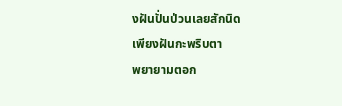งฝันปั่นป่วนเลยสักนิด
เพียงฝันกะพริบตา
พยายามตอก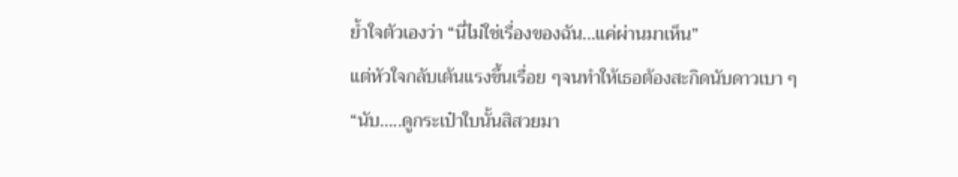ย้ำใจตัวเองว่า “นี่ไม่ใช่เรื่องของฉัน…แค่ผ่านมาเห็น”
แต่หัวใจกลับเต้นแรงขึ้นเรื่อย ๆจนทำให้เธอต้องสะกิดนับดาวเบา ๆ
“นับ…..ดูกระเป๋าใบนั้นสิสวยมา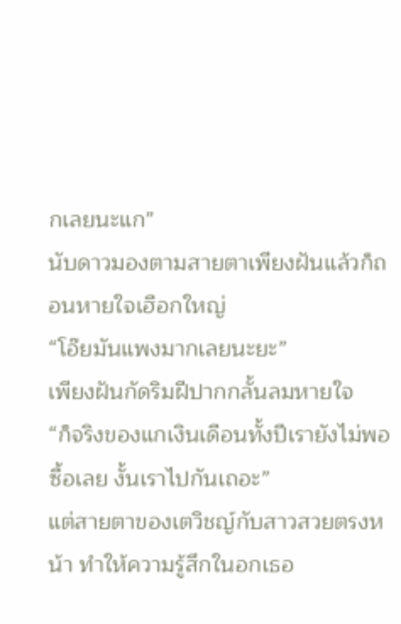กเลยนะแก”
นับดาวมองตามสายตาเพียงฝันแล้วก็ถอนหายใจเฮือกใหญ่
“โอ๊ยมันแพงมากเลยนะยะ”
เพียงฝันกัดริมฝีปากกลั้นลมหายใจ
“ก็จริงของแกเงินเดือนทั้งปีเรายังไม่พอซื้อเลย งั้นเราไปกันเถอะ”
แต่สายตาของเตวิชญ์กับสาวสวยตรงหน้า ทำให้ความรู้สึกในอกเธอ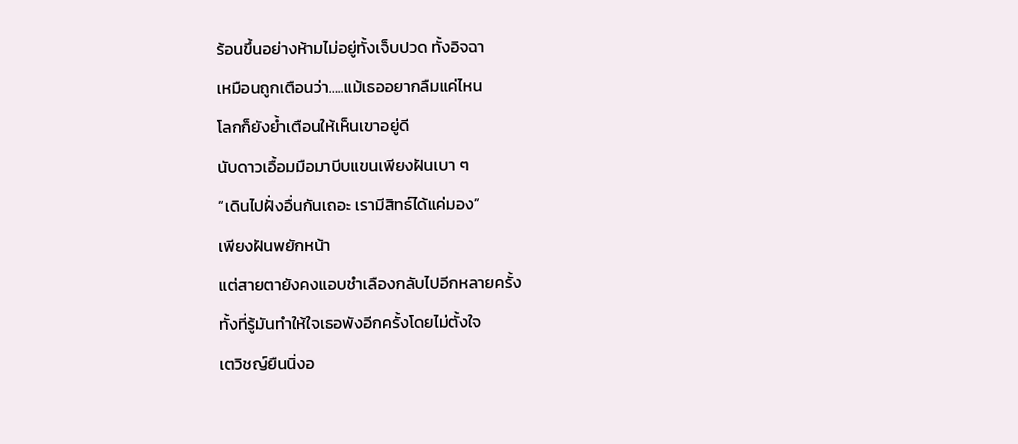ร้อนขึ้นอย่างห้ามไม่อยู่ทั้งเจ็บปวด ทั้งอิจฉา
เหมือนถูกเตือนว่า…..แม้เธออยากลืมแค่ไหน
โลกก็ยังย้ำเตือนให้เห็นเขาอยู่ดี
นับดาวเอื้อมมือมาบีบแขนเพียงฝันเบา ๆ
“เดินไปฝั่งอื่นกันเถอะ เรามีสิทธ์ได้แค่มอง”
เพียงฝันพยักหน้า
แต่สายตายังคงแอบชำเลืองกลับไปอีกหลายครั้ง
ทั้งที่รู้มันทำให้ใจเธอพังอีกครั้งโดยไม่ตั้งใจ
เตวิชญ์ยืนนิ่งอ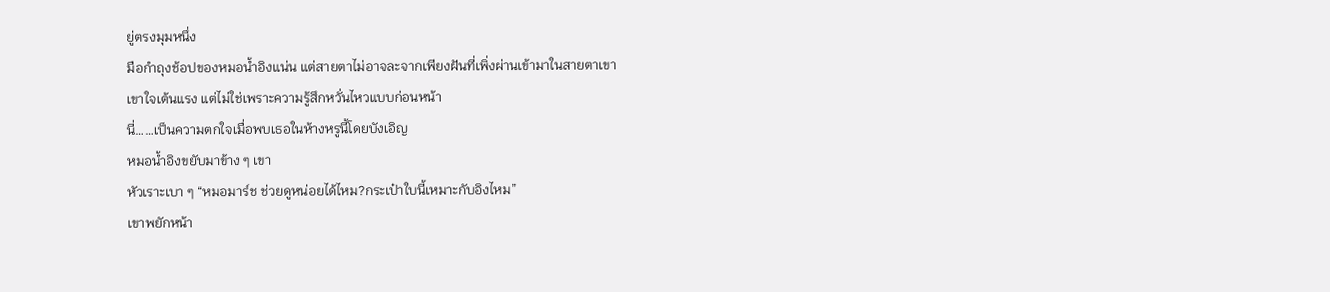ยู่ตรงมุมหนึ่ง
มือกำถุงช้อปของหมอน้ำอิงแน่น แต่สายตาไม่อาจละจากเพียงฝันที่เพิ่งผ่านเข้ามาในสายตาเขา
เขาใจเต้นแรง แต่ไม่ใช่เพราะความรู้สึกหวั่นไหวแบบก่อนหน้า
นี่……เป็นความตกใจเมื่อพบเธอในห้างหรูนี้โดยบังเอิญ
หมอน้ำอิงขยับมาข้าง ๆ เขา
หัวเราะเบา ๆ “หมอมาร์ช ช่วยดูหน่อยได้ไหม?กระเป๋าใบนี้เหมาะกับอิงไหม”
เขาพยักหน้า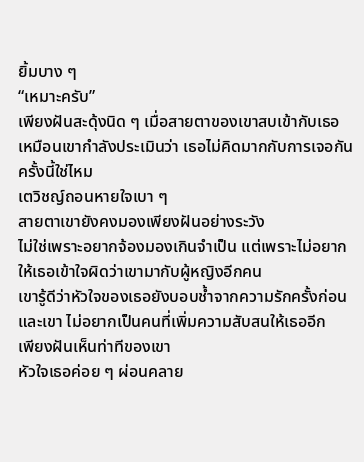ยิ้มบาง ๆ
“เหมาะครับ”
เพียงฝันสะดุ้งนิด ๆ เมื่อสายตาของเขาสบเข้ากับเธอ
เหมือนเขากำลังประเมินว่า เธอไม่คิดมากกับการเจอกันครั้งนี้ใช่ไหม
เตวิชญ์ถอนหายใจเบา ๆ
สายตาเขายังคงมองเพียงฝันอย่างระวัง
ไม่ใช่เพราะอยากจ้องมองเกินจำเป็น แต่เพราะไม่อยากให้เธอเข้าใจผิดว่าเขามากับผู้หญิงอีกคน
เขารู้ดีว่าหัวใจของเธอยังบอบช้ำจากความรักครั้งก่อน
และเขา ไม่อยากเป็นคนที่เพิ่มความสับสนให้เธออีก
เพียงฝันเห็นท่าทีของเขา
หัวใจเธอค่อย ๆ ผ่อนคลาย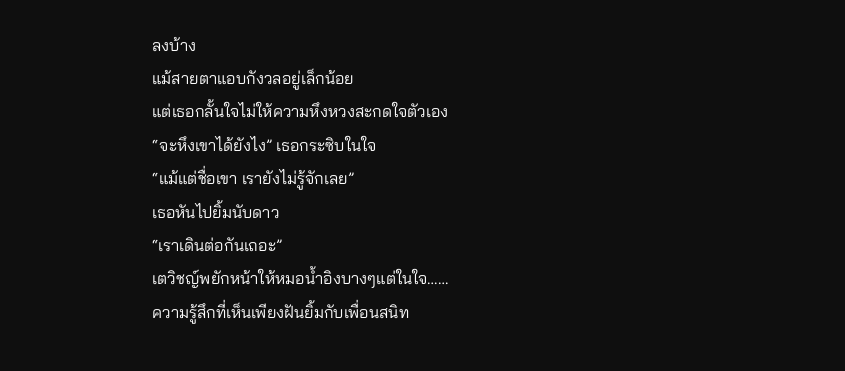ลงบ้าง
แม้สายตาแอบกังวลอยู่เล็กน้อย
แต่เธอกลั้นใจไม่ให้ความหึงหวงสะกดใจตัวเอง
“จะหึงเขาได้ยังไง” เธอกระซิบในใจ
“แม้แต่ชื่อเขา เรายังไม่รู้จักเลย”
เธอหันไปยิ้มนับดาว
“เราเดินต่อกันเถอะ”
เตวิชญ์พยักหน้าให้หมอน้ำอิงบางๆแต่ในใจ……
ความรู้สึกที่เห็นเพียงฝันยิ้มกับเพื่อนสนิท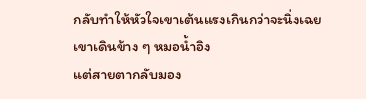กลับทำให้หัวใจเขาเต้นแรงเกินกว่าจะนิ่งเฉย
เขาเดินข้าง ๆ หมอน้ำอิง
แต่สายตากลับมอง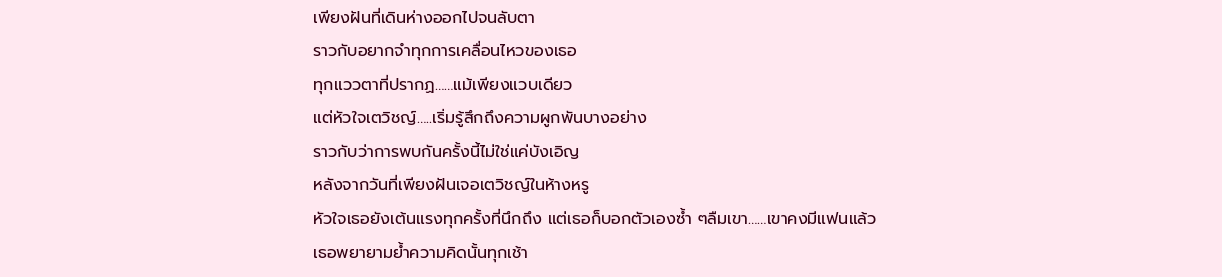เพียงฝันที่เดินห่างออกไปจนลับตา
ราวกับอยากจำทุกการเคลื่อนไหวของเธอ
ทุกแววตาที่ปรากฏ……แม้เพียงแวบเดียว
แต่หัวใจเตวิชญ์…..เริ่มรู้สึกถึงความผูกพันบางอย่าง
ราวกับว่าการพบกันครั้งนี้ไม่ใช่แค่บังเอิญ
หลังจากวันที่เพียงฝันเจอเตวิชญ์ในห้างหรู
หัวใจเธอยังเต้นแรงทุกครั้งที่นึกถึง แต่เธอก็บอกตัวเองซ้ำ ๆลืมเขา……เขาคงมีแฟนแล้ว
เธอพยายามย้ำความคิดนั้นทุกเช้า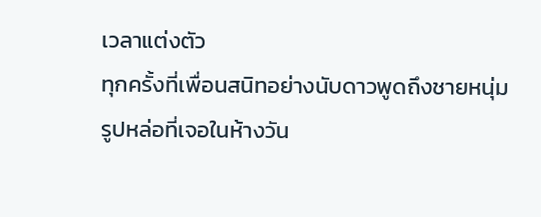เวลาแต่งตัว
ทุกครั้งที่เพื่อนสนิทอย่างนับดาวพูดถึงชายหนุ่มรูปหล่อที่เจอในห้างวัน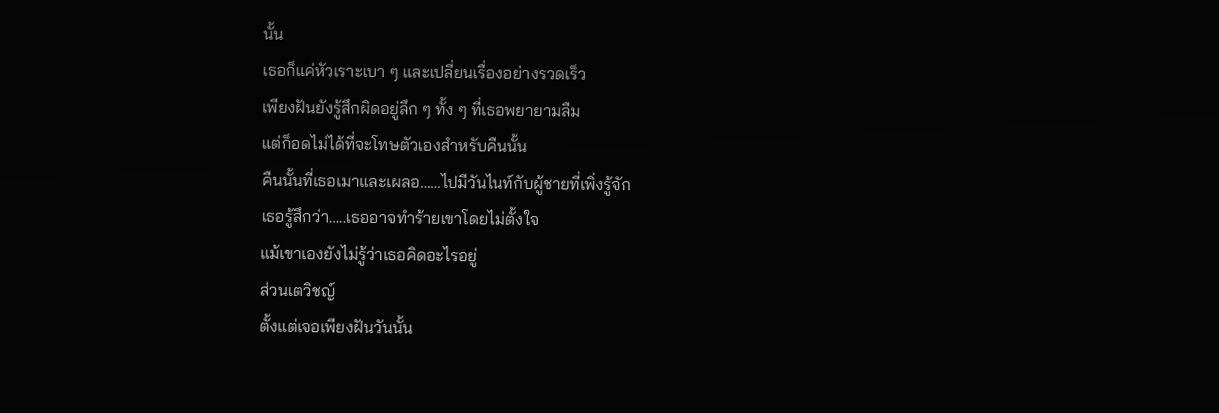นั้น
เธอก็แค่หัวเราะเบา ๆ และเปลี่ยนเรื่องอย่างรวดเร็ว
เพียงฝันยังรู้สึกผิดอยู่ลึก ๆ ทั้ง ๆ ที่เธอพยายามลืม
แต่ก็อดไม่ได้ที่จะโทษตัวเองสำหรับคืนนั้น
คืนนั้นที่เธอเมาและเผลอ……ไปมีวันไนท์กับผู้ชายที่เพิ่งรู้จัก
เธอรู้สึกว่า…..เธออาจทำร้ายเขาโดยไม่ตั้งใจ
แม้เขาเองยังไม่รู้ว่าเธอคิดอะไรอยู่
ส่วนเตวิชญ์
ตั้งแต่เจอเพียงฝันวันนั้น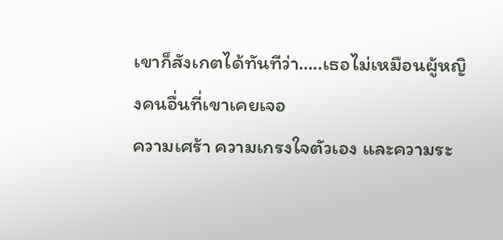เขาก็สังเกตได้ทันทีว่า…..เธอไม่เหมือนผู้หญิงคนอื่นที่เขาเคยเจอ
ความเศร้า ความเกรงใจตัวเอง และความระ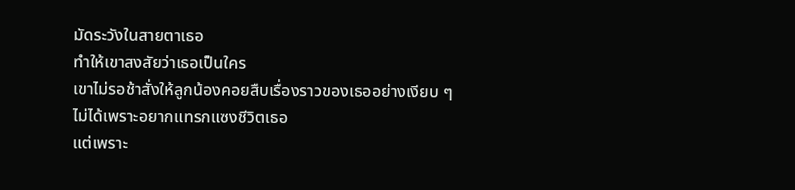มัดระวังในสายตาเธอ
ทำให้เขาสงสัยว่าเธอเป็นใคร
เขาไม่รอช้าสั่งให้ลูกน้องคอยสืบเรื่องราวของเธออย่างเงียบ ๆ
ไม่ได้เพราะอยากแทรกแซงชีวิตเธอ
แต่เพราะ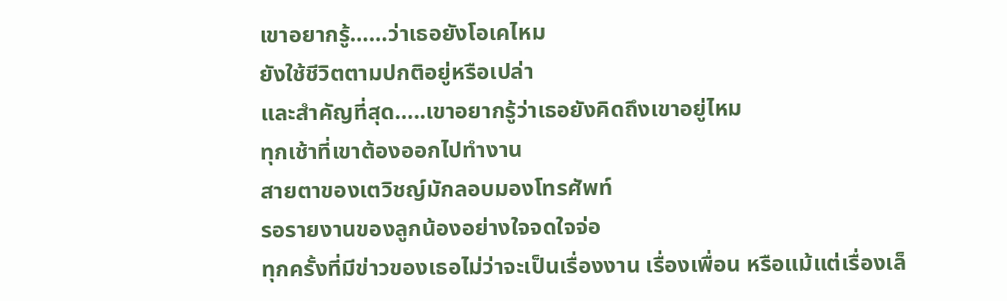เขาอยากรู้……ว่าเธอยังโอเคไหม
ยังใช้ชีวิตตามปกติอยู่หรือเปล่า
และสำคัญที่สุด…..เขาอยากรู้ว่าเธอยังคิดถึงเขาอยู่ไหม
ทุกเช้าที่เขาต้องออกไปทำงาน
สายตาของเตวิชญ์มักลอบมองโทรศัพท์
รอรายงานของลูกน้องอย่างใจจดใจจ่อ
ทุกครั้งที่มีข่าวของเธอไม่ว่าจะเป็นเรื่องงาน เรื่องเพื่อน หรือแม้แต่เรื่องเล็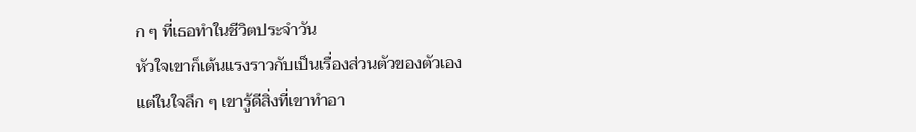ก ๆ ที่เธอทำในชีวิตประจำวัน
หัวใจเขาก็เต้นแรงราวกับเป็นเรื่องส่วนตัวของตัวเอง
แต่ในใจลึก ๆ เขารู้ดีสิ่งที่เขาทำอา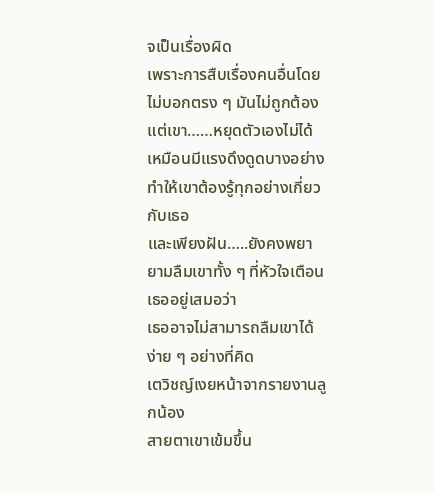จเป็นเรื่องผิด
เพราะการสืบเรื่องคนอื่นโดยไม่บอกตรง ๆ มันไม่ถูกต้อง
แต่เขา……หยุดตัวเองไม่ได้เหมือนมีแรงดึงดูดบางอย่าง ทำให้เขาต้องรู้ทุกอย่างเกี่ยวกับเธอ
และเพียงฝัน…..ยังคงพยายามลืมเขาทั้ง ๆ ที่หัวใจเตือนเธออยู่เสมอว่า
เธออาจไม่สามารถลืมเขาได้ง่าย ๆ อย่างที่คิด
เตวิชญ์เงยหน้าจากรายงานลูกน้อง
สายตาเขาเข้มขึ้น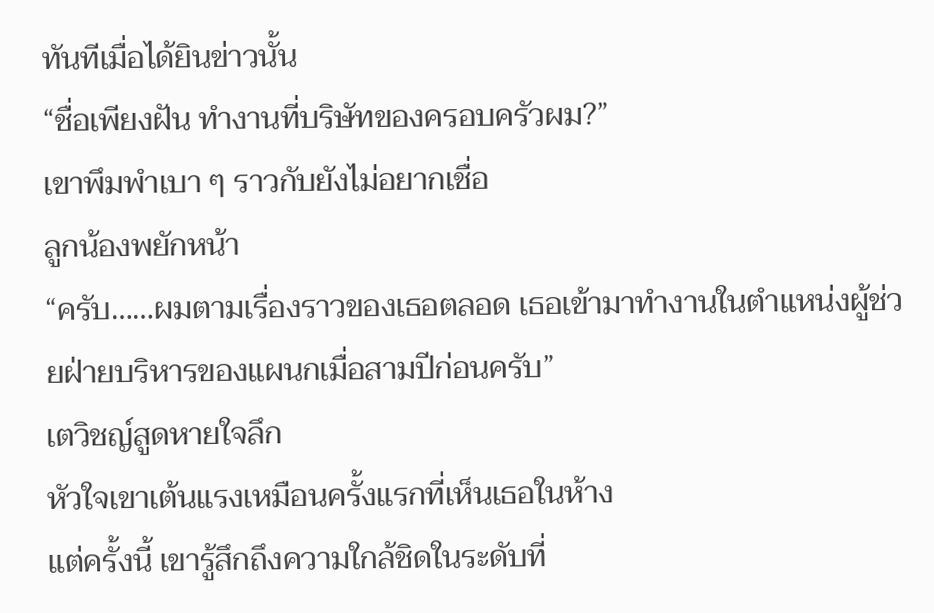ทันทีเมื่อได้ยินข่าวนั้น
“ชื่อเพียงฝัน ทำงานที่บริษัทของครอบครัวผม?”
เขาพึมพำเบา ๆ ราวกับยังไม่อยากเชื่อ
ลูกน้องพยักหน้า
“ครับ……ผมตามเรื่องราวของเธอตลอด เธอเข้ามาทำงานในตำแหน่งผู้ช่วยฝ่ายบริหารของแผนกเมื่อสามปีก่อนครับ”
เตวิชญ์สูดหายใจลึก
หัวใจเขาเต้นแรงเหมือนครั้งแรกที่เห็นเธอในห้าง
แต่ครั้งนี้ เขารู้สึกถึงความใกล้ชิดในระดับที่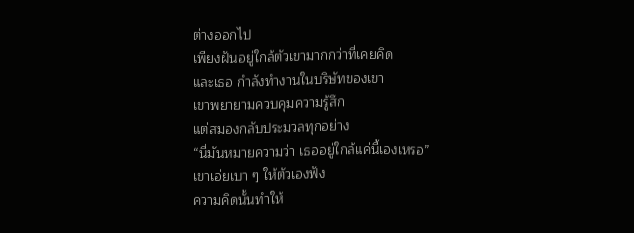ต่างออกไป
เพียงฝันอยู่ใกล้ตัวเขามากกว่าที่เคยคิด
และเธอ กำลังทำงานในบริษัทของเขา
เขาพยายามควบคุมความรู้สึก
แต่สมองกลับประมวลทุกอย่าง
“นี่มันหมายความว่า เธออยู่ใกล้แค่นี้เองเหรอ”
เขาเอ่ยเบา ๆ ให้ตัวเองฟัง
ความคิดนั้นทำให้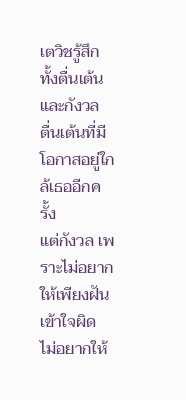เตวิชรู้สึกทั้งตื่นเต้นและกังวล
ตื่นเต้นที่มีโอกาสอยู่ใกล้เธออีกครั้ง
แต่กังวล เพราะไม่อยากให้เพียงฝันเข้าใจผิด
ไม่อยากให้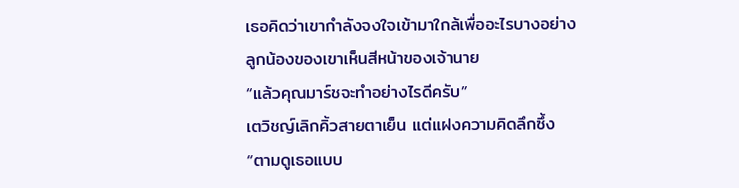เธอคิดว่าเขากำลังจงใจเข้ามาใกล้เพื่ออะไรบางอย่าง
ลูกน้องของเขาเห็นสีหน้าของเจ้านาย
“แล้วคุณมาร์ชจะทำอย่างไรดีครับ”
เตวิชญ์เลิกคิ้วสายตาเย็น แต่แฝงความคิดลึกซึ้ง
“ตามดูเธอแบบ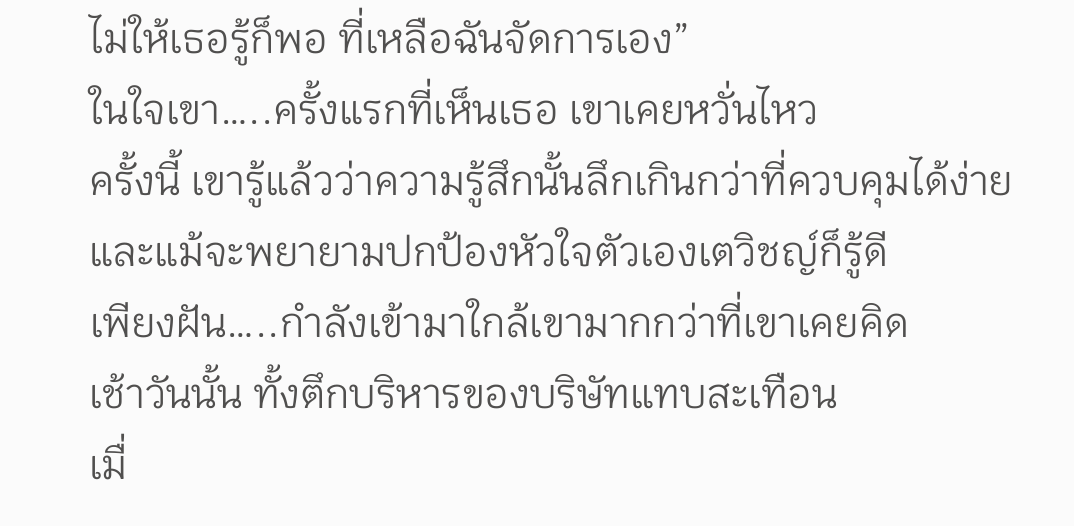ไม่ให้เธอรู้ก็พอ ที่เหลือฉันจัดการเอง”
ในใจเขา…..ครั้งแรกที่เห็นเธอ เขาเคยหวั่นไหว
ครั้งนี้ เขารู้แล้วว่าความรู้สึกนั้นลึกเกินกว่าที่ควบคุมได้ง่าย
และแม้จะพยายามปกป้องหัวใจตัวเองเตวิชญ์ก็รู้ดี
เพียงฝัน…..กำลังเข้ามาใกล้เขามากกว่าที่เขาเคยคิด
เช้าวันนั้น ทั้งตึกบริหารของบริษัทแทบสะเทือน
เมื่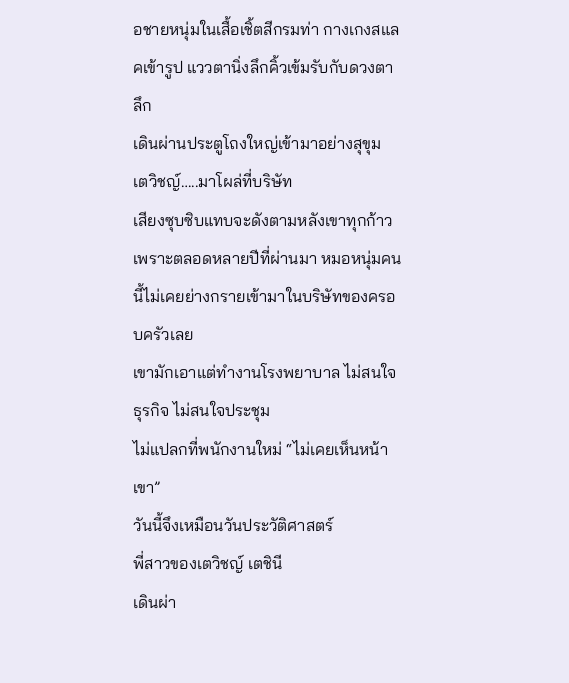อชายหนุ่มในเสื้อเชิ้ตสีกรมท่า กางเกงสแลคเข้ารูป แววตานิ่งลึกคิ้วเข้มรับกับดวงตาลึก
เดินผ่านประตูโถงใหญ่เข้ามาอย่างสุขุม
เตวิชญ์…..มาโผล่ที่บริษัท
เสียงซุบซิบแทบจะดังตามหลังเขาทุกก้าว
เพราะตลอดหลายปีที่ผ่านมา หมอหนุ่มคนนี้ไม่เคยย่างกรายเข้ามาในบริษัทของครอบครัวเลย
เขามักเอาแต่ทำงานโรงพยาบาล ไม่สนใจธุรกิจ ไม่สนใจประชุม
ไม่แปลกที่พนักงานใหม่ “ไม่เคยเห็นหน้าเขา”
วันนี้จึงเหมือนวันประวัติศาสตร์
พี่สาวของเตวิชญ์ เตชินี
เดินผ่า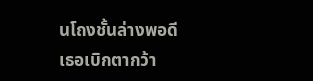นโถงชั้นล่างพอดี เธอเบิกตากว้า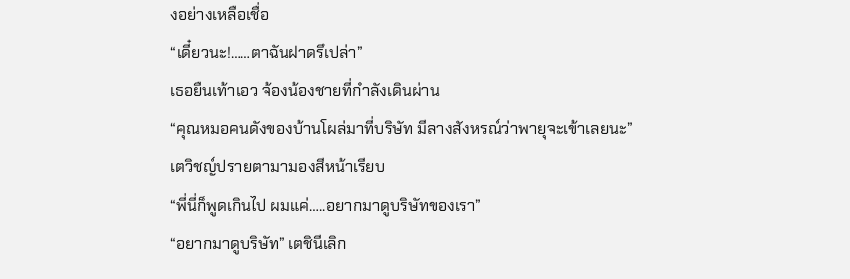งอย่างเหลือเชื่อ
“เดี๋ยวนะ!……ตาฉันฝาดรึเปล่า”
เธอยืนเท้าเอว จ้องน้องชายที่กำลังเดินผ่าน
“คุณหมอคนดังของบ้านโผล่มาที่บริษัท มีลางสังหรณ์ว่าพายุจะเข้าเลยนะ”
เตวิชญ์ปรายตามามองสีหน้าเรียบ
“พี่นี่ก็พูดเกินไป ผมแค่…..อยากมาดูบริษัทของเรา”
“อยากมาดูบริษัท” เตชินีเลิก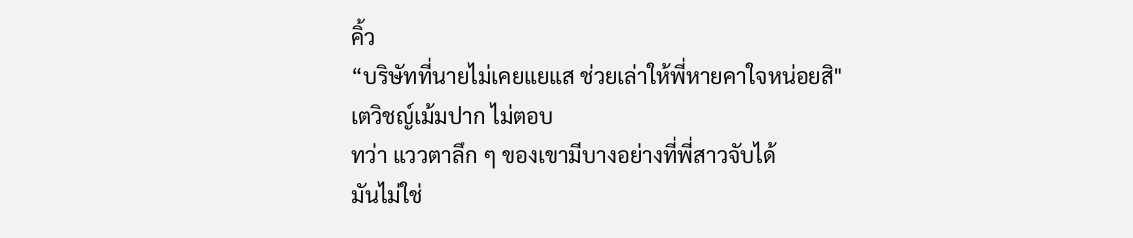คิ้ว
“บริษัทที่นายไม่เคยแยแส ช่วยเล่าให้พี่หายคาใจหน่อยสิ"
เตวิชญ์เม้มปาก ไม่ตอบ
ทว่า แววตาลึก ๆ ของเขามีบางอย่างที่พี่สาวจับได้
มันไม่ใช่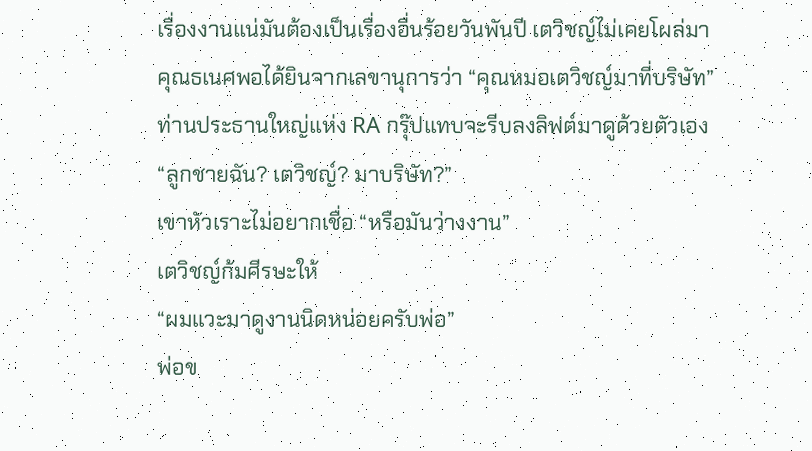เรื่องงานแน่มันต้องเป็นเรื่องอื่นร้อยวันพันปี เตวิชญ์ไม่เคยโผล่มา
คุณธเนศพอได้ยินจากเลขานุการว่า “คุณหมอเตวิชญ์มาที่บริษัท”
ท่านประธานใหญ่แห่ง RA กรุ๊ปแทบจะรีบลงลิฟต์มาดูด้วยตัวเอง
“ลูกชายฉัน? เตวิชญ์? มาบริษัท?”
เขาหัวเราะไม่อยากเชื่อ “หรือมันว่างงาน”
เตวิชญ์ก้มศีรษะให้
“ผมแวะมาดูงานนิดหน่อยครับพ่อ”
พ่อข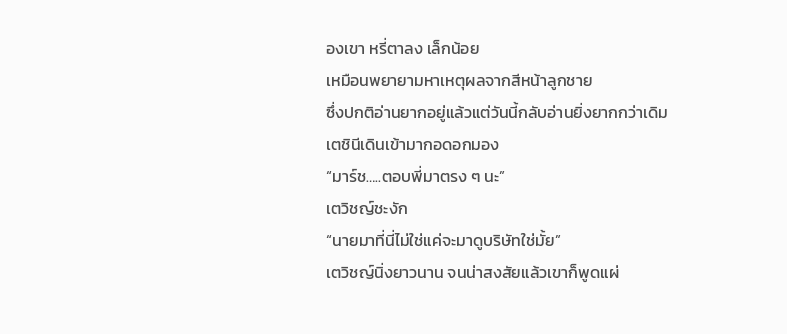องเขา หรี่ตาลง เล็กน้อย
เหมือนพยายามหาเหตุผลจากสีหน้าลูกชาย
ซึ่งปกติอ่านยากอยู่แล้วแต่วันนี้กลับอ่านยิ่งยากกว่าเดิม
เตชินีเดินเข้ามากอดอกมอง
“มาร์ช…..ตอบพี่มาตรง ๆ นะ”
เตวิชญ์ชะงัก
“นายมาที่นี่ไม่ใช่แค่จะมาดูบริษัทใช่มั้ย”
เตวิชญ์นิ่งยาวนาน จนน่าสงสัยแล้วเขาก็พูดแผ่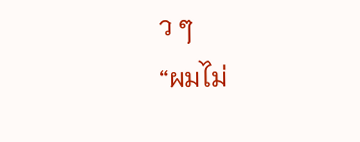ว ๆ
“ผมไม่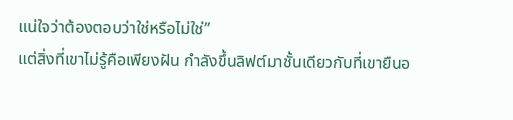แน่ใจว่าต้องตอบว่าใช่หรือไม่ใช่”
แต่สิ่งที่เขาไม่รู้คือเพียงฝัน กำลังขึ้นลิฟต์มาชั้นเดียวกับที่เขายืนอ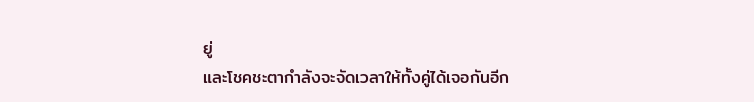ยู่
และโชคชะตากำลังจะจัดเวลาให้ทั้งคู่ได้เจอกันอีก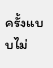ครั้งแบบไม่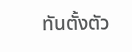ทันตั้งตัว